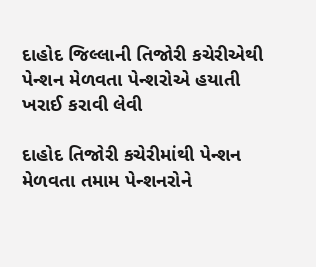દાહોદ જિલ્લાની તિજોરી કચેરીએથી પેન્શન મેળવતા પેન્શરોએ હયાતી ખરાઈ કરાવી લેવી

દાહોદ તિજોરી કચેરીમાંથી પેન્શન મેળવતા તમામ પેન્શનરોને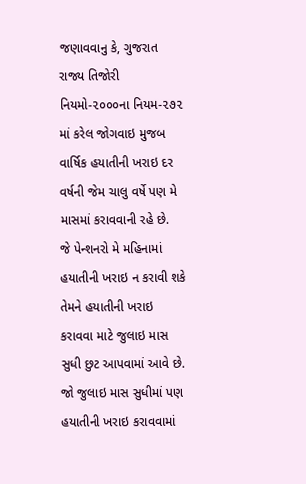જણાવવાનુ કે, ગુજરાત રાજ્ય તિજોરી નિયમો-૨૦૦૦ના નિયમ-૨૭૨ માં કરેલ જોગવાઇ મુજબ વાર્ષિક હયાતીની ખરાઇ દર વર્ષની જેમ ચાલુ વર્ષે પણ મે માસમાં કરાવવાની રહે છે.
જે પેન્શનરો મે મહિનામાં હયાતીની ખરાઇ ન કરાવી શકે તેમને હયાતીની ખરાઇ કરાવવા માટે જુલાઇ માસ સુધી છુટ આપવામાં આવે છે. જો જુલાઇ માસ સુધીમાં પણ હયાતીની ખરાઇ કરાવવામાં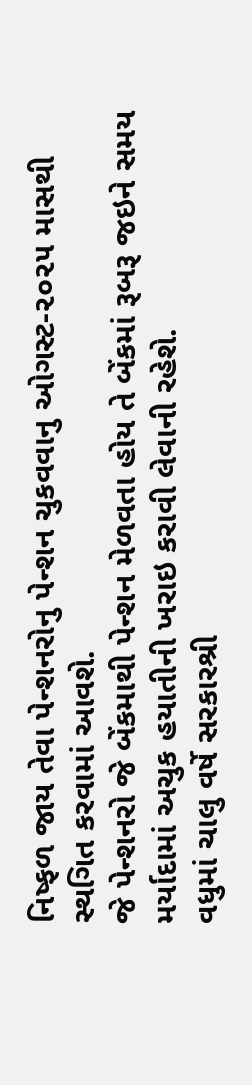નિષ્ફળ જાય તેવા પેન્શનરોનુ પેન્શન ચુકવવાનુ ઓગસ્ટ-૨૦૨૫ માસથી સ્થગિત કરવામાં આવશે.
જે પેન્શનરો જે બેંકમાથી પેન્શન મેળવતા હોય તે બેંકમાં રૂબરૂ જઇને સમય મર્યાદામાં અચુક હયાતીની ખરાઇ કરાવી લેવાની રહેશે.
વધુમાં ચાલુ વર્ષે સરકારશ્રી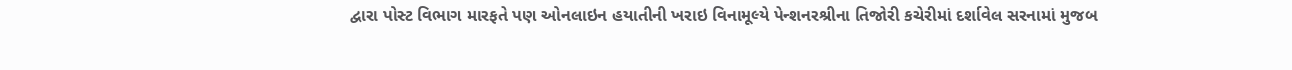દ્વારા પોસ્ટ વિભાગ મારફતે પણ ઓનલાઇન હયાતીની ખરાઇ વિનામૂલ્યે પેન્શનરશ્રીના તિજોરી કચેરીમાં દર્શાવેલ સરનામાં મુજબ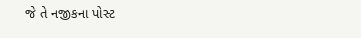જે તે નજીકના પોસ્ટ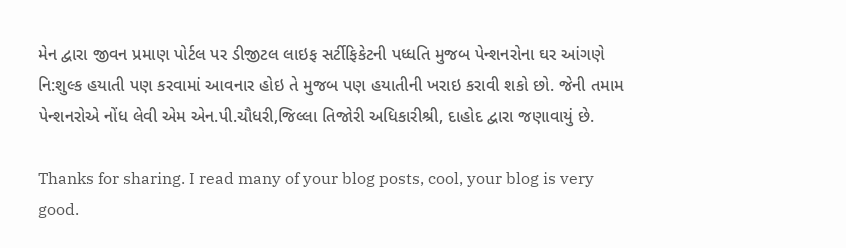મેન દ્વારા જીવન પ્રમાણ પોર્ટલ પર ડીજીટલ લાઇફ સર્ટીફિકેટની પધ્ધતિ મુજબ પેન્શનરોના ઘર આંગણે નિ:શુલ્ક હયાતી પણ કરવામાં આવનાર હોઇ તે મુજબ પણ હયાતીની ખરાઇ કરાવી શકો છો. જેની તમામ પેન્શનરોએ નોંધ લેવી એમ એન.પી.ચૌધરી,જિલ્લા તિજોરી અધિકારીશ્રી, દાહોદ દ્વારા જણાવાયું છે.

Thanks for sharing. I read many of your blog posts, cool, your blog is very good.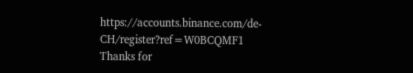https://accounts.binance.com/de-CH/register?ref=W0BCQMF1
Thanks for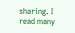sharing. I read many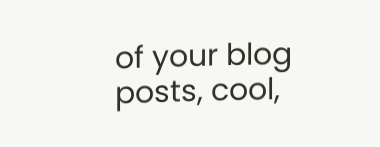of your blog posts, cool,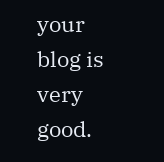your blog is very good.